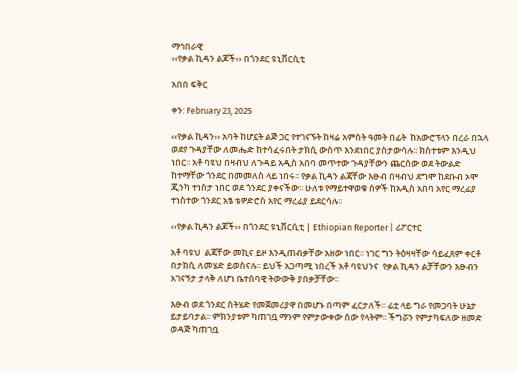ማኅበራዊ
‹‹የቃል ኪዳን ልጆች›› በጎንደር ዩኒቨርሲቲ

አበበ ፍቅር

ቀን: February 23, 2025

‹‹የቃል ኪዳን›› አባት ከሆኗት ልጅ ጋር የተገናኙት ከዛሬ አምስት ዓመት በፊት  ከአውሮፕላን በረራ በኋላ ወደየ ጉዳያቸው ለመሔድ ከተሳፈሩበት ታክሲ ውስጥ እንደነበር ያስታውሳሉ፡፡ ክስተቱም እንዲህ ነበር፡፡ አቶ ባዩህ በዛብህ ለጉዳይ አዲስ አበባ መጥተው ጉዳያቸውን ጨርሰው ወደ ትውልድ ከተማቸው ጎንደር በመመለስ ላይ ነበሩ፡፡ የቃል ኪዳን ልጃቸው እፁብ በዛብህ ደግሞ ከደቡብ ኦሞ ጂንካ ተነስታ ነበር ወደ ጎንደር ያቀናችው፡፡ ሁለቱ የማይተዋወቁ ሰዎች ከአዲስ አበባ አየር ማረፊያ ተነስተው ጎንደር አፄ ቴዎድሮስ አየር ማረፊያ ይደርሳሉ፡፡

‹‹የቃል ኪዳን ልጆች›› በጎንደር ዩኒቨርሲቲ | Ethiopian Reporter | ሪፖርተር

አቶ ባዩህ  ልጃቸው መኪና ይዞ እንዲጠብቃቸው አዘው ነበር፡፡ ነገር ግን ትዕዛዛቸው ሳይፈጸም ቀርቶ በታክሲ ለመሄድ ይወስናሉ፡፡ ይህች አጋጣሚ ነበረች አቶ ባዩህንና  የቃል ኪዳን ልቻቸውን እፁብን አገናኝታ ታላቅ ለሆነ ቤተሰባዊ ትውውቅ ያበቃቻቸው፡፡

እፁብ ወደ ጎንደር ስትሄድ የመጀመሪያዋ በመሆኑ በጣም ፈርታለች፡፡ ፊቷ ላይ ግራ የመጋባት ሁኔታ ይታይባታል፡፡ ምክንያቱም ካጠገቧ ማንም የምታውቀው ሰው የላትም፡፡ ችግሯን የምታካፍለው ዘመድ ወዳጅ ካጠገቧ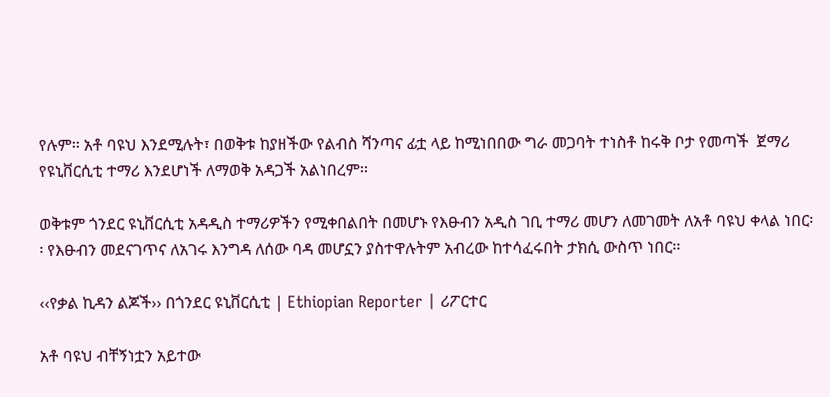የሉም፡፡ አቶ ባዩህ እንደሚሉት፣ በወቅቱ ከያዘችው የልብስ ሻንጣና ፊቷ ላይ ከሚነበበው ግራ መጋባት ተነስቶ ከሩቅ ቦታ የመጣች  ጀማሪ የዩኒቨርሲቲ ተማሪ እንደሆነች ለማወቅ አዳጋች አልነበረም፡፡

ወቅቱም ጎንደር ዩኒቨርሲቲ አዳዲስ ተማሪዎችን የሚቀበልበት በመሆኑ የእፁብን አዲስ ገቢ ተማሪ መሆን ለመገመት ለአቶ ባዩህ ቀላል ነበር፡፡ የእፁብን መደናገጥና ለአገሩ እንግዳ ለሰው ባዳ መሆኗን ያስተዋሉትም አብረው ከተሳፈሩበት ታክሲ ውስጥ ነበር፡፡

‹‹የቃል ኪዳን ልጆች›› በጎንደር ዩኒቨርሲቲ | Ethiopian Reporter | ሪፖርተር

አቶ ባዩህ ብቸኝነቷን አይተው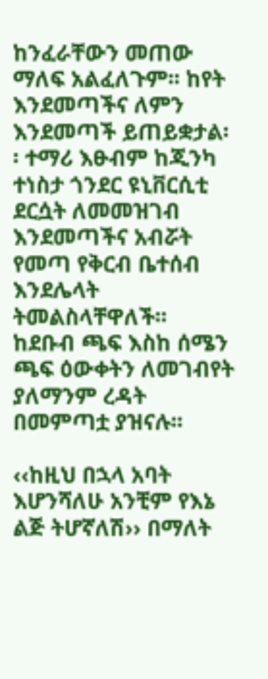ከንፈራቸውን መጠው ማለፍ አልፈለጉም፡፡ ከየት እንደመጣችና ለምን እንደመጣች ይጠይቋታል፡፡ ተማሪ እፁብም ከጂንካ ተነስታ ጎንደር ዩኒቨርሲቲ ደርሷት ለመመዝገብ እንደመጣችና አብሯት የመጣ የቅርብ ቤተሰብ እንደሌላት ትመልስላቸዋለች፡፡ ከደቡብ ጫፍ እስከ ሰሜን ጫፍ ዕውቀትን ለመገብየት ያለማንም ረዳት በመምጣቷ ያዝናሉ፡፡

‹‹ከዚህ በኋላ አባት እሆንሻለሁ አንቺም የእኔ ልጅ ትሆኛለሽ›› በማለት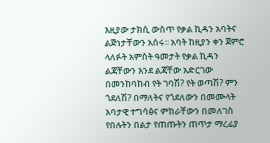እዚያው ታክሲ ውስጥ የቃል ኪዳን አባትና ልጅነታቸውን አሰሩ፡፡ አባት ከዚያን ቀን ጀምሮ ላለፉት አምስት ዓመታት የቃል ኪዳን ልጃቸውን እንደ ልጃቸው አድርገው በመንከባከብ የት ገባሽ? የት ወጣሽ? ምን ጎደለሽ? በማለትና የጎደለውን በመሙላት አባታዊ ተግሳፅና ምክራቸውን በመለገስ የበሉትን በልታ የጠጡትን ጠጥታ ማረፊያ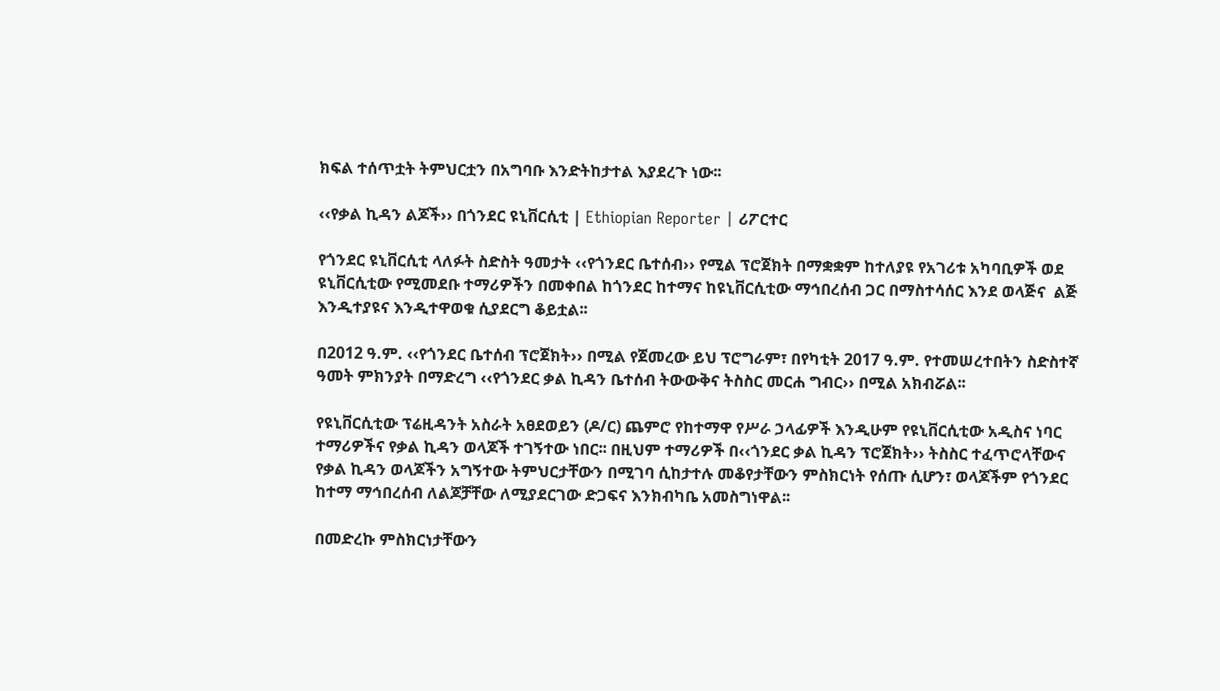ክፍል ተሰጥቷት ትምህርቷን በአግባቡ እንድትከታተል እያደረጉ ነው፡፡

‹‹የቃል ኪዳን ልጆች›› በጎንደር ዩኒቨርሲቲ | Ethiopian Reporter | ሪፖርተር

የጎንደር ዩኒቨርሲቲ ላለፉት ስድስት ዓመታት ‹‹የጎንደር ቤተሰብ›› የሚል ፕሮጀክት በማቋቋም ከተለያዩ የአገሪቱ አካባቢዎች ወደ ዩኒቨርሲቲው የሚመደቡ ተማሪዎችን በመቀበል ከጎንደር ከተማና ከዩኒቨርሲቲው ማኅበረሰብ ጋር በማስተሳሰር እንደ ወላጅና  ልጅ እንዲተያዩና እንዲተዋወቁ ሲያደርግ ቆይቷል፡፡

በ2012 ዓ.ም. ‹‹የጎንደር ቤተሰብ ፕሮጀክት›› በሚል የጀመረው ይህ ፕሮግራም፣ በየካቲት 2017 ዓ.ም. የተመሠረተበትን ስድስተኛ ዓመት ምክንያት በማድረግ ‹‹የጎንደር ቃል ኪዳን ቤተሰብ ትውውቅና ትስስር መርሐ ግብር›› በሚል አክብሯል፡፡

የዩኒቨርሲቲው ፕሬዚዳንት አስራት አፀደወይን (ዶ/ር) ጨምሮ የከተማዋ የሥራ ኃላፊዎች እንዲሁም የዩኒቨርሲቲው አዲስና ነባር ተማሪዎችና የቃል ኪዳን ወላጆች ተገኝተው ነበር፡፡ በዚህም ተማሪዎች በ‹‹ጎንደር ቃል ኪዳን ፕሮጀክት›› ትስስር ተፈጥሮላቸውና የቃል ኪዳን ወላጆችን አግኝተው ትምህርታቸውን በሚገባ ሲከታተሉ መቆየታቸውን ምስክርነት የሰጡ ሲሆን፣ ወላጆችም የጎንደር ከተማ ማኅበረሰብ ለልጆቻቸው ለሚያደርገው ድጋፍና እንክብካቤ አመስግነዋል፡፡

በመድረኩ ምስክርነታቸውን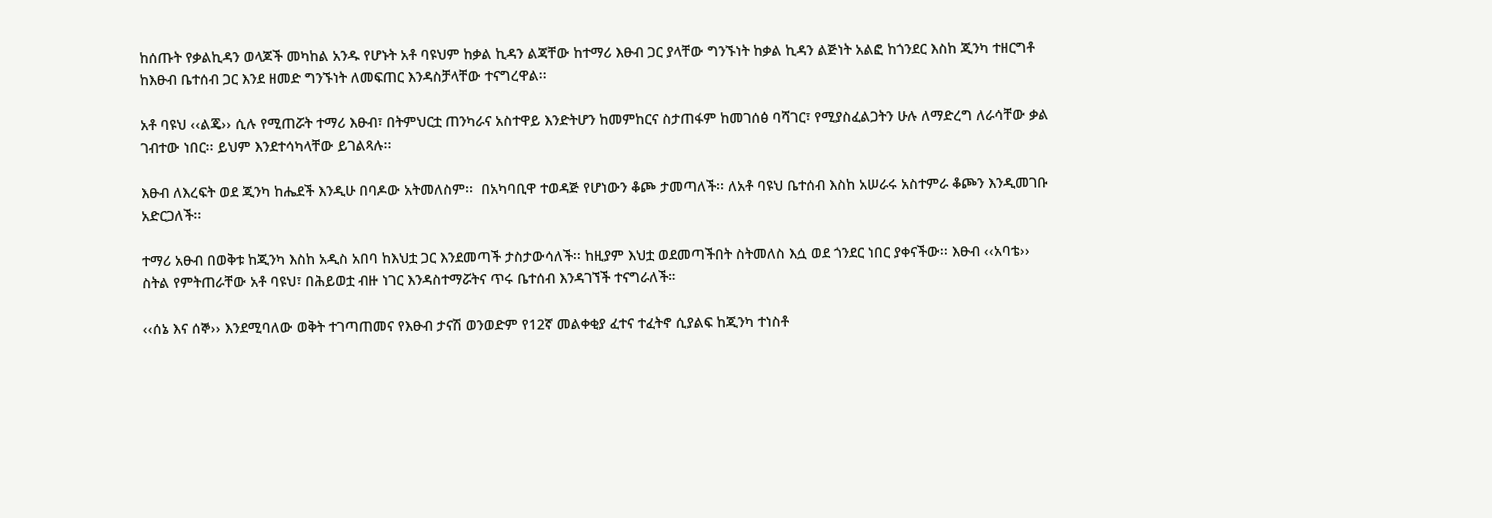ከሰጡት የቃልኪዳን ወላጆች መካከል አንዱ የሆኑት አቶ ባዩህም ከቃል ኪዳን ልጃቸው ከተማሪ እፁብ ጋር ያላቸው ግንኙነት ከቃል ኪዳን ልጅነት አልፎ ከጎንደር እስከ ጂንካ ተዘርግቶ ከእፁብ ቤተሰብ ጋር እንደ ዘመድ ግንኙነት ለመፍጠር እንዳስቻላቸው ተናግረዋል፡፡

አቶ ባዩህ ‹‹ልጄ›› ሲሉ የሚጠሯት ተማሪ እፁብ፣ በትምህርቷ ጠንካራና አስተዋይ እንድትሆን ከመምከርና ስታጠፋም ከመገሰፅ ባሻገር፣ የሚያስፈልጋትን ሁሉ ለማድረግ ለራሳቸው ቃል ገብተው ነበር፡፡ ይህም እንደተሳካላቸው ይገልጻሉ፡፡

እፁብ ለእረፍት ወደ ጂንካ ከሔደች እንዲሁ በባዶው አትመለስም፡፡  በአካባቢዋ ተወዳጅ የሆነውን ቆጮ ታመጣለች፡፡ ለአቶ ባዩህ ቤተሰብ እስከ አሠራሩ አስተምራ ቆጮን እንዲመገቡ አድርጋለች፡፡

ተማሪ አፁብ በወቅቱ ከጂንካ እስከ አዲስ አበባ ከእህቷ ጋር እንደመጣች ታስታውሳለች፡፡ ከዚያም እህቷ ወደመጣችበት ስትመለስ እሷ ወደ ጎንደር ነበር ያቀናችው፡፡ እፁብ ‹‹አባቴ›› ስትል የምትጠራቸው አቶ ባዩህ፣ በሕይወቷ ብዙ ነገር እንዳስተማሯትና ጥሩ ቤተሰብ እንዳገኘች ተናግራለች።

‹‹ሰኔ እና ሰኞ›› እንደሚባለው ወቅት ተገጣጠመና የእፁብ ታናሽ ወንወድም የ12ኛ መልቀቂያ ፈተና ተፈትኖ ሲያልፍ ከጂንካ ተነስቶ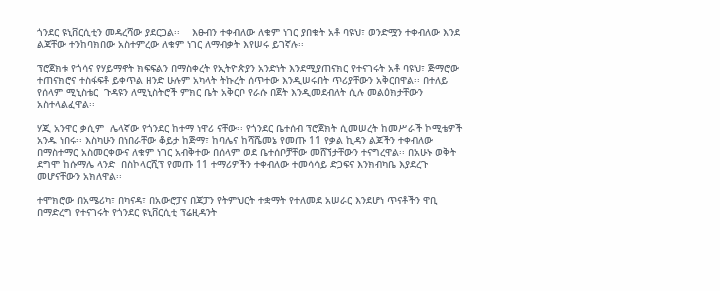ጎንደር ዩኒቨርሲቲን መዳረሻው ያደርጋል፡፡    እፁብን ተቀብለው ለቁም ነገር ያበቁት አቶ ባዩህ፣ ወንድሟን ተቀብለው እንደ ልጃቸው ተንከባክበው አስተምረው ለቁም ነገር ለማብቃት እየሠሩ ይገኛሉ፡፡

ፕሮጀክቱ የጎሳና የሃይማኖት ክፍፍልን በማስቀረት የኢትዮጵያን አንድነት እንደሚያጠናክር የተናገሩት አቶ ባዩህ፣ ጅማሮው ተጠናክሮና ተስፋፍቶ ይቀጥል ዘንድ ሁሉም አካላት ትኩረት ሰጥተው እንዲሠሩበት ጥሪያቸውን አቅርበዋል፡፡ በተለይ የሰላም ሚኒስቴር  ጉዳዩን ለሚኒስትሮች ምክር ቤት አቅርቦ የራሱ በጀት እንዲመደብለት ሲሉ መልዕክታቸውን አስተላልፈዋል፡፡

ሃጂ አንዋር ቃሲም  ሌላኛው የጎንደር ከተማ ነዋሪ ናቸው፡፡ የጎንደር ቤተሰብ ፕሮጀክት ሲመሠረት ከመሥራች ኮሚቴዎች አንዱ ነበሩ፡፡ እስካሁን በነበራቸው ቆይታ ከጅማ፣ ከባሌና ከሻሼመኔ የመጡ 11 የቃል ኪዳን ልጆችን ተቀብለው በማስተማር አስመርቀውና ለቁም ነገር አብቅተው በሰላም ወደ ቤተሰቦቻቸው መሸኘታቸውን ተናግረዋል፡፡ በአሁኑ ወቅት ደግሞ ከሱማሌ ላንድ  በስኮላርሺፕ የመጡ 11 ተማሪዎችን ተቀብለው ተመሳሳይ ድጋፍና እንክብካቤ እያደረጉ መሆናቸውን አክለዋል፡፡

ተሞክሮው በአሜሪካ፣ በካናዳ፣ በአውሮፓና በጃፓን የትምህርት ተቋማት የተለመደ አሠራር እንደሆነ ጥናቶችን ዋቢ በማድረግ የተናገሩት የጎንደር ዩኒቨርሲቲ ፕሬዚዳንት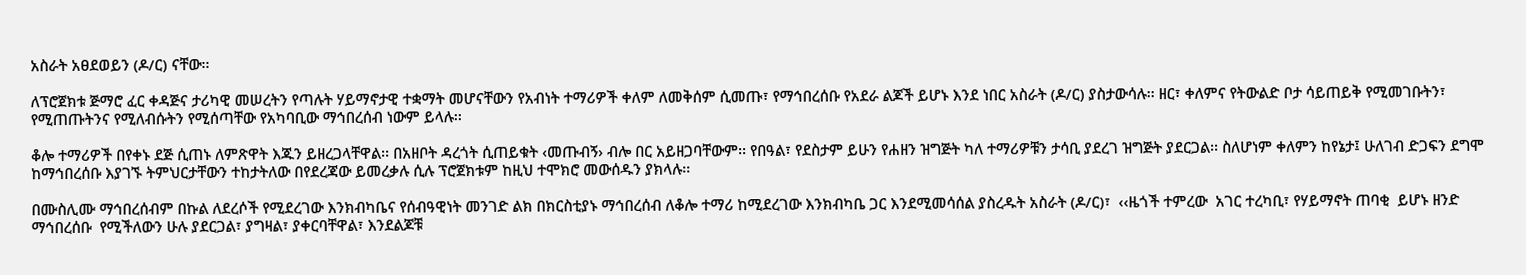አስራት አፀደወይን (ዶ/ር) ናቸው፡፡

ለፕሮጀክቱ ጅማሮ ፈር ቀዳጅና ታሪካዊ መሠረትን የጣሉት ሃይማኖታዊ ተቋማት መሆናቸውን የአብነት ተማሪዎች ቀለም ለመቅሰም ሲመጡ፣ የማኅበረሰቡ የአደራ ልጆች ይሆኑ እንደ ነበር አስራት (ዶ/ር) ያስታውሳሉ፡፡ ዘር፣ ቀለምና የትውልድ ቦታ ሳይጠይቅ የሚመገቡትን፣ የሚጠጡትንና የሚለብሱትን የሚሰጣቸው የአካባቢው ማኅበረሰብ ነውም ይላሉ፡፡

ቆሎ ተማሪዎች በየቀኑ ደጅ ሲጠኑ ለምጽዋት እጁን ይዘረጋላቸዋል፡፡ በአዘቦት ዳረጎት ሲጠይቁት ‹መጡብኝ› ብሎ በር አይዘጋባቸውም፡፡ የበዓል፣ የደስታም ይሁን የሐዘን ዝግጅት ካለ ተማሪዎቹን ታሳቢ ያደረገ ዝግጅት ያደርጋል፡፡ ስለሆነም ቀለምን ከየኔታ፤ ሁለገብ ድጋፍን ደግሞ ከማኅበረሰቡ እያገኙ ትምህርታቸውን ተከታትለው በየደረጃው ይመረቃሉ ሲሉ ፕሮጀክቱም ከዚህ ተሞክሮ መውሰዱን ያክላሉ፡፡

በሙስሊሙ ማኅበረሰብም በኩል ለደረሶች የሚደረገው እንክብካቤና የሰብዓዊነት መንገድ ልክ በክርስቲያኑ ማኅበረሰብ ለቆሎ ተማሪ ከሚደረገው እንክብካቤ ጋር እንደሚመሳሰል ያስረዱት አስራት (ዶ/ር)፣  ‹‹ዜጎች ተምረው  አገር ተረካቢ፣ የሃይማኖት ጠባቂ  ይሆኑ ዘንድ ማኅበረሰቡ  የሚችለውን ሁሉ ያደርጋል፣ ያግዛል፣ ያቀርባቸዋል፣ እንደልጆቹ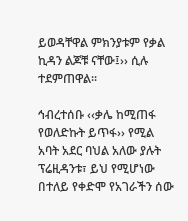ይወዳቸዋል ምክንያቱም የቃል ኪዳን ልጆቹ ናቸው፤›› ሲሉ ተደምጠዋል፡፡

ኅብረተሰቡ ‹‹ቃሌ ከሚጠፋ የወለድኩት ይጥፋ›› የሚል አባት አደር ባህል አለው ያሉት ፕሬዚዳንቱ፣ ይህ የሚሆነው በተለይ የቀድሞ የአገራችን ሰው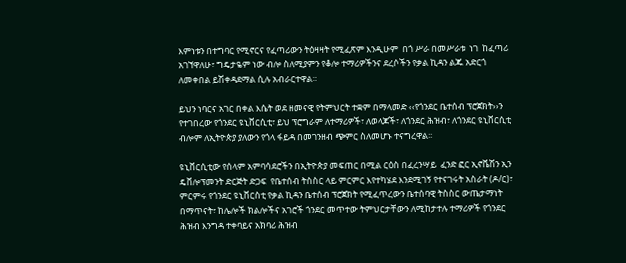እምነቱን በተግባር የሚኖርና የፈጣሪውን ትዕዛዛት የሚፈጽም እንዲሁም  በጎ ሥራ በመሥራቱ  ነገ  ከፈጣሪ አገኘዋለሁ፣ ግዴታዬም ነው ብሎ ስለሚያምን የቆሎ ተማሪዎችንና ደረሶችን የቃል ኪዳን ልጁ አድርጎ ለመቀበል ይሽቀዳደማል ሲሉ አብራርተዋል።

ይህን ነባርና አገር በቀል እሴት ወደ ዘመናዊ የትምህርት ተቋም በማላመድ ‹‹የጎንደር ቤተሰብ ፕሮጀክት››ን የተገበረው የጎንደር ዩኒቨርሲቲ፣ ይህ ፕሮግራም ለተማሪዎች፣ ለወላጆች፣ ለጎንደር ሕዝብ፣ ለጎንደር ዩኒቨርሲቲ ብሎም ለኢትዮጵያ ያለውን የጎላ ፋይዳ በመገንዘብ ጭምር ስለመሆኑ ተናግረዋል፡፡

ዩኒቨርሲቲው የሰላም አምባሳደሮችን በኢትዮጵያ መፍጠር በሚል ርዕስ በፈረንሣይ  ፈንድ ፎር ኢኖቬሽን ኢን ዴቨሎፕመንት ድርጅት ድጋፍ  የቤተሰብ ትስስር ላይ ምርምር እየተካሄደ እንደሚገኝ የተናገሩት አስራት (ዶ/ር)፣ ምርምሩ የጎንደር ዩኒቨርስቲ የቃል ኪዳን ቤተሰብ ፕሮጀክት የሚፈጥረውን ቤተሰባዊ ትስስር ውጤታማነት በማጥናት፣ ከሌሎች ክልሎችና አገሮች ጎንደር መጥተው ትምህርታቸውን ለሚከታተሉ ተማሪዎች የጎንደር ሕዝብ እንግዳ ተቀባይና አክባሪ ሕዝብ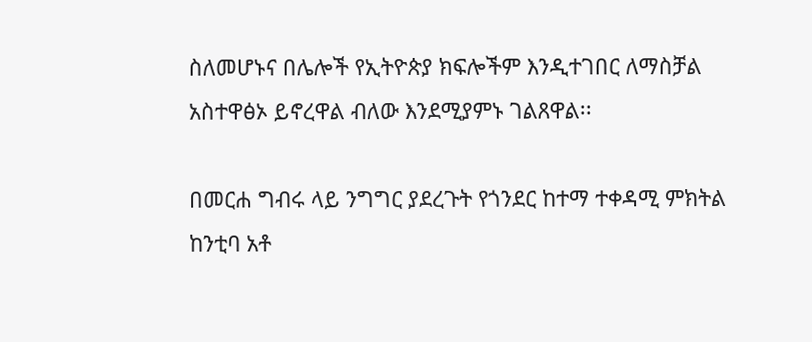ስለመሆኑና በሌሎች የኢትዮጵያ ክፍሎችም እንዲተገበር ለማስቻል አስተዋፅኦ ይኖረዋል ብለው እንደሚያምኑ ገልጸዋል፡፡

በመርሐ ግብሩ ላይ ንግግር ያደረጉት የጎንደር ከተማ ተቀዳሚ ምክትል ከንቲባ አቶ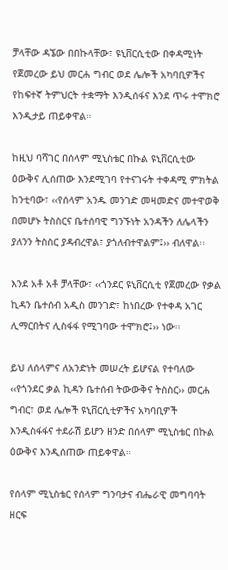ቻላቸው ዳኜው በበኩላቸው፣ ዩኒቨርሲቲው በቀዳሚነት የጀመረው ይህ መርሐ ግብር ወደ ሌሎች አካባቢዎችና የከፍተኛ ትምህርት ተቋማት እንዲሰፋና እንደ ጥሩ ተሞክሮ እንዲታይ ጠይቀዋል።

ከዚህ ባሻገር በሰላም ሚኒስቴር በኩል ዩኒቨርሲቲው ዕውቅና ሊሰጠው እንደሚገባ የተናገሩት ተቀዳሚ ምክትል ከንቲባው፣ ‹‹የሰላም አንዱ መንገድ መዛመድና መተዋወቅ በመሆኑ ትስስርና ቤተሰባዊ ግንኙነት አንዳችን ለሌላችን ያለንን ትስስር ያዳብረዋል፣ ያጎለብተዋልም፤›› ብለዋል፡፡

እንደ አቶ አቶ ቻላቸው፣ ‹‹ጎንደር ዩኒቨርሲቲ የጀመረው የቃል ኪዳን ቤተሰብ አዲስ መንገድ፣ ከነበረው የተቀዳ አገር ሊማርበትና ሊስፋፋ የሚገባው ተሞክሮ፤›› ነው፡፡

ይህ ለሰላምና ለአንድነት መሠረት ይሆናል የተባለው ‹‹የጎንደር ቃል ኪዳን ቤተሰብ ትውውቅና ትስስር›› መርሐ ግብር፣ ወደ ሌሎች ዩኒቨርሲቲዎችና አካባቢዎች እንዲስፋፋና ተደራሽ ይሆን ዘንድ በሰላም ሚኒስቴር በኩል ዕውቅና እንዲሰጠው ጠይቀዋል።

የሰላም ሚኒስቴር የሰላም ግንባታና ብሔራዊ መግባባት ዘርፍ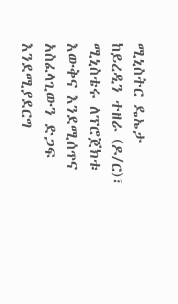ሚኒስትር ዴኤታ ከይረዲን ተዘራ (ዶ/ር)፣ ሚኒስቴሩ ለፕሮጀክቱ እውቅና እንደሚሰጥና አስፈላጊውን ድጋፍ እንደሚያደርግ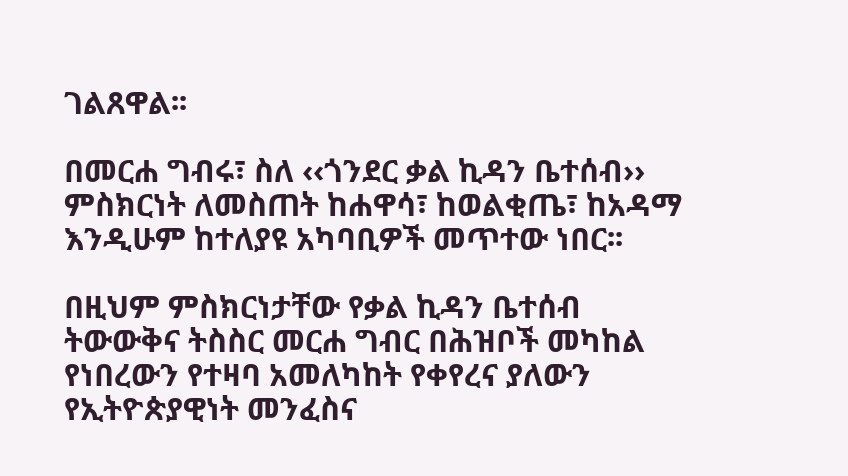ገልጸዋል፡፡

በመርሐ ግብሩ፣ ስለ ‹‹ጎንደር ቃል ኪዳን ቤተሰብ›› ምስክርነት ለመስጠት ከሐዋሳ፣ ከወልቂጤ፣ ከአዳማ እንዲሁም ከተለያዩ አካባቢዎች መጥተው ነበር፡፡

በዚህም ምስክርነታቸው የቃል ኪዳን ቤተሰብ ትውውቅና ትስስር መርሐ ግብር በሕዝቦች መካከል የነበረውን የተዛባ አመለካከት የቀየረና ያለውን የኢትዮጵያዊነት መንፈስና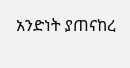አንድነት ያጠናከረ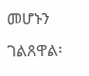መሆኑን ገልጸዋል፡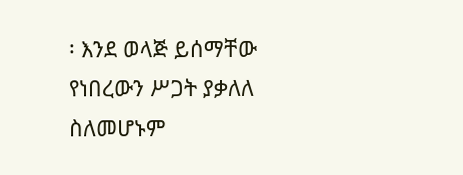፡ እንደ ወላጅ ይሰማቸው የነበረውን ሥጋት ያቃለለ ስለመሆኑም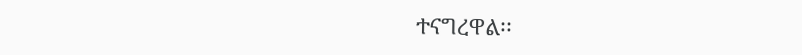ተናግረዋል፡፡